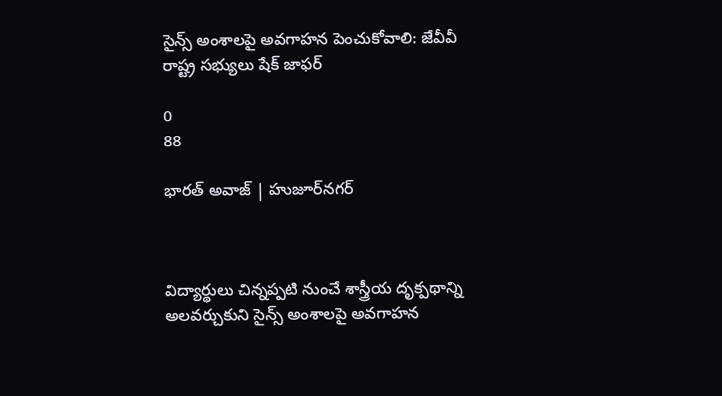సైన్స్ అంశాలపై అవగాహన పెంచుకోవాలి: జేవీవీ రాష్ట్ర సభ్యులు షేక్ జాఫర్

0
88

భారత్ అవాజ్ | హుజూర్‌నగర్



విద్యార్థులు చిన్నప్పటి నుంచే శాస్త్రీయ దృక్పథాన్ని అలవర్చుకుని సైన్స్ అంశాలపై అవగాహన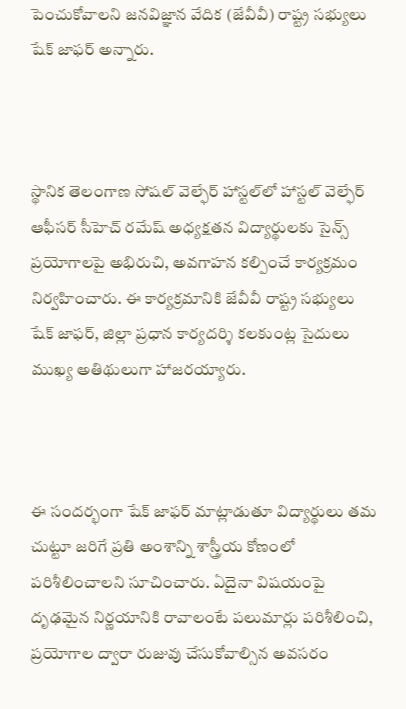పెంచుకోవాలని జనవిజ్ఞాన వేదిక (జేవీవీ) రాష్ట్ర సభ్యులు షేక్ జాఫర్ అన్నారు.



స్థానిక తెలంగాణ సోషల్ వెల్ఫేర్ హాస్టల్‌లో హాస్టల్ వెల్ఫేర్ ఆఫీసర్ సీహెచ్ రమేష్ అధ్యక్షతన విద్యార్థులకు సైన్స్ ప్రయోగాలపై అభిరుచి, అవగాహన కల్పించే కార్యక్రమం నిర్వహించారు. ఈ కార్యక్రమానికి జేవీవీ రాష్ట్ర సభ్యులు షేక్ జాఫర్, జిల్లా ప్రధాన కార్యదర్శి కలకుంట్ల సైదులు ముఖ్య అతిథులుగా హాజరయ్యారు.



ఈ సందర్భంగా షేక్ జాఫర్ మాట్లాడుతూ విద్యార్థులు తమ చుట్టూ జరిగే ప్రతి అంశాన్ని శాస్త్రీయ కోణంలో పరిశీలించాలని సూచించారు. ఏదైనా విషయంపై దృఢమైన నిర్ణయానికి రావాలంటే పలుమార్లు పరిశీలించి, ప్రయోగాల ద్వారా రుజువు చేసుకోవాల్సిన అవసరం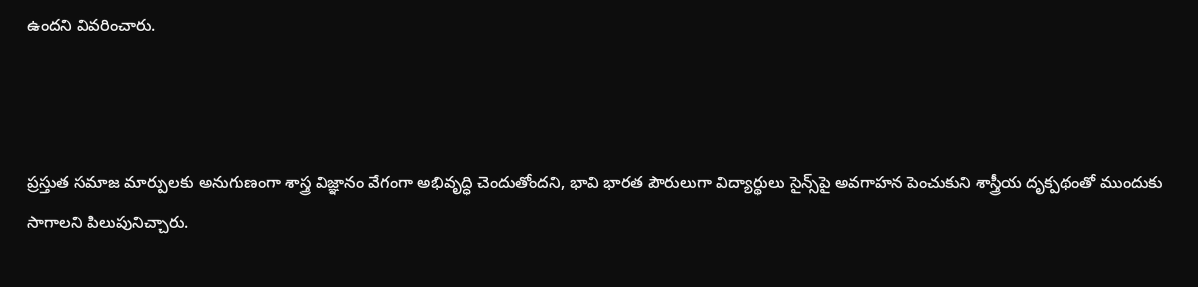ఉందని వివరించారు.



ప్రస్తుత సమాజ మార్పులకు అనుగుణంగా శాస్త్ర విజ్ఞానం వేగంగా అభివృద్ధి చెందుతోందని, భావి భారత పౌరులుగా విద్యార్థులు సైన్స్‌పై అవగాహన పెంచుకుని శాస్త్రీయ దృక్పథంతో ముందుకు సాగాలని పిలుపునిచ్చారు.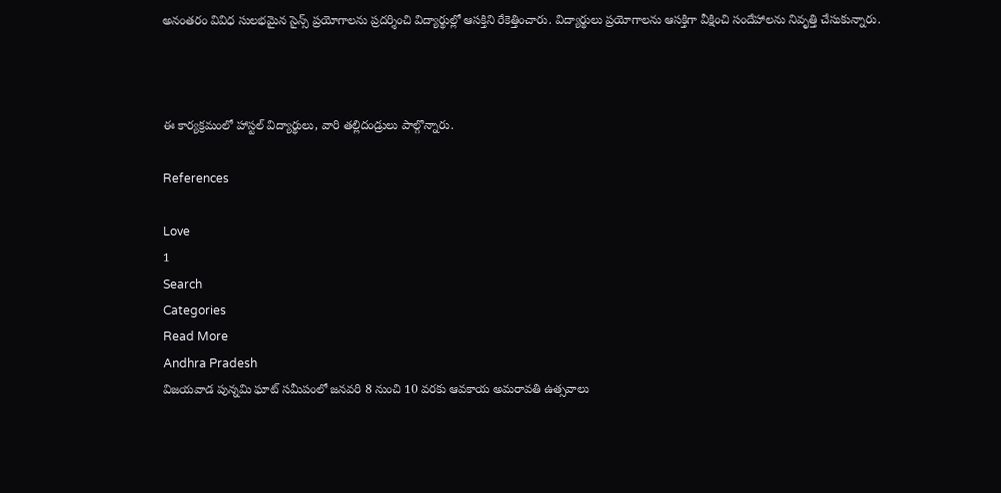అనంతరం వివిధ సులభమైన సైన్స్ ప్రయోగాలను ప్రదర్శించి విద్యార్థుల్లో ఆసక్తిని రేకెత్తించారు. విద్యార్థులు ప్రయోగాలను ఆసక్తిగా వీక్షించి సందేహాలను నివృత్తి చేసుకున్నారు.



ఈ కార్యక్రమంలో హాస్టల్ విద్యార్థులు, వారి తల్లిదండ్రులు పాల్గొన్నారు.

References

Love
1
Search
Categories
Read More
Andhra Pradesh
విజయవాడ పున్నమి ఘాట్ సమీపంలో జనవరి 8 నుంచి 10 వరకు ఆవకాయ అమరావతి ఉత్సవాలు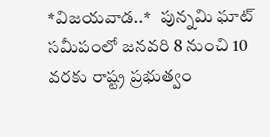*విజయవాడ..*   పున్నమి ఘాట్ సమీపంలో జనవరి 8 నుంచి 10 వరకు రాష్ట్ర ప్రభుత్వం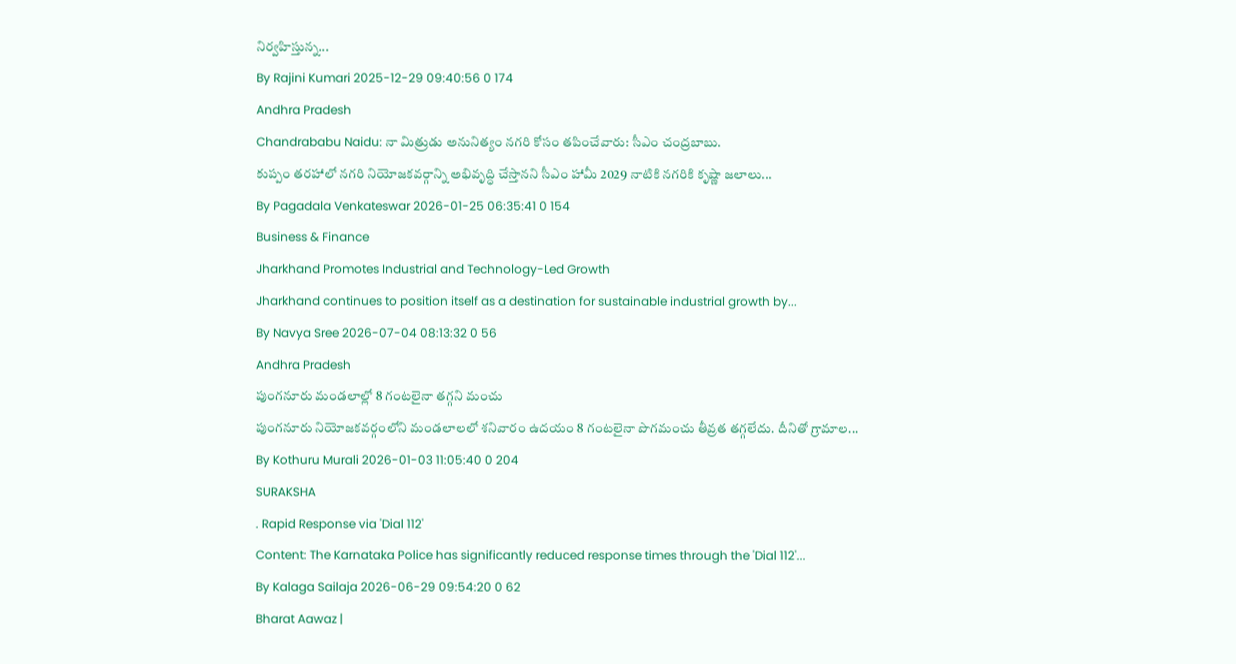నిర్వహిస్తున్న...
By Rajini Kumari 2025-12-29 09:40:56 0 174
Andhra Pradesh
Chandrababu Naidu: నా మిత్రుడు అనునిత్యం నగరి కోసం తపించేవారు: సీఎం చంద్రబాబు.
కుప్పం తరహాలో నగరి నియోజకవర్గాన్ని అభివృద్ధి చేస్తానని సీఎం హామీ 2029 నాటికి నగరికి కృష్ణా జలాలు...
By Pagadala Venkateswar 2026-01-25 06:35:41 0 154
Business & Finance
Jharkhand Promotes Industrial and Technology-Led Growth
Jharkhand continues to position itself as a destination for sustainable industrial growth by...
By Navya Sree 2026-07-04 08:13:32 0 56
Andhra Pradesh
పుంగనూరు మండలాల్లో 8 గంటలైనా తగ్గని మంచు
పుంగనూరు నియోజకవర్గంలోని మండలాలలో శనివారం ఉదయం 8 గంటలైనా పొగమంచు తీవ్రత తగ్గలేదు. దీనితో గ్రామాల...
By Kothuru Murali 2026-01-03 11:05:40 0 204
SURAKSHA
. Rapid Response via 'Dial 112'
Content: The Karnataka Police has significantly reduced response times through the 'Dial 112'...
By Kalaga Sailaja 2026-06-29 09:54:20 0 62
Bharat Aawaz |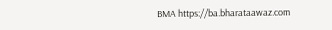BMA https://ba.bharataawaz.com